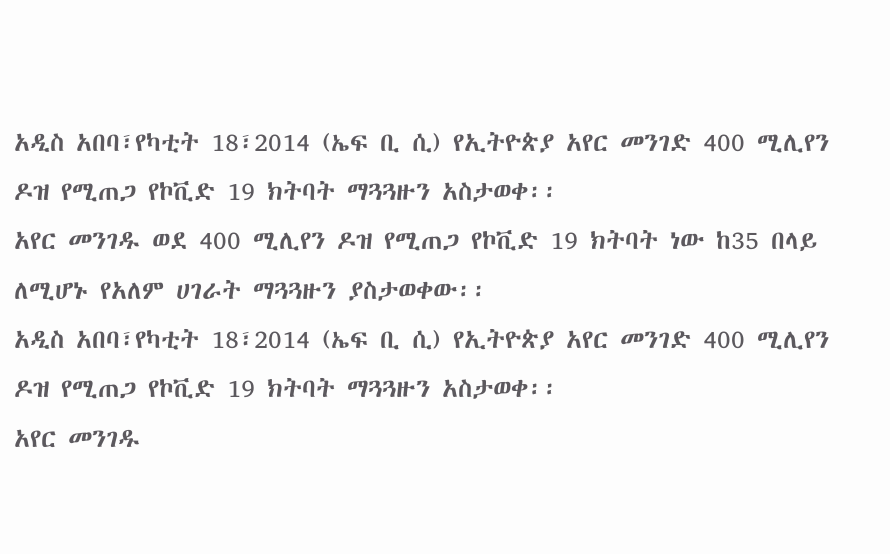አዲስ አበባ፣የካቲት 18፣2014 (ኤፍ ቢ ሲ) የኢትዮጵያ አየር መንገድ 400 ሚሊየን ዶዝ የሚጠጋ የኮቪድ 19 ክትባት ማጓጓዙን አስታወቀ፡፡
አየር መንገዱ ወደ 400 ሚሊየን ዶዝ የሚጠጋ የኮቪድ 19 ክትባት ነው ከ35 በላይ ለሚሆኑ የአለም ሀገራት ማጓጓዙን ያስታወቀው፡፡
አዲስ አበባ፣የካቲት 18፣2014 (ኤፍ ቢ ሲ) የኢትዮጵያ አየር መንገድ 400 ሚሊየን ዶዝ የሚጠጋ የኮቪድ 19 ክትባት ማጓጓዙን አስታወቀ፡፡
አየር መንገዱ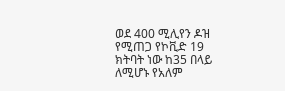ወደ 400 ሚሊየን ዶዝ የሚጠጋ የኮቪድ 19 ክትባት ነው ከ35 በላይ ለሚሆኑ የአለም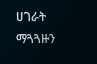ሀገራት ማጓጓዙን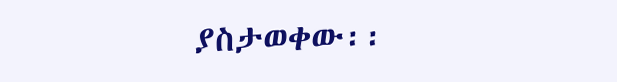ያስታወቀው፡፡